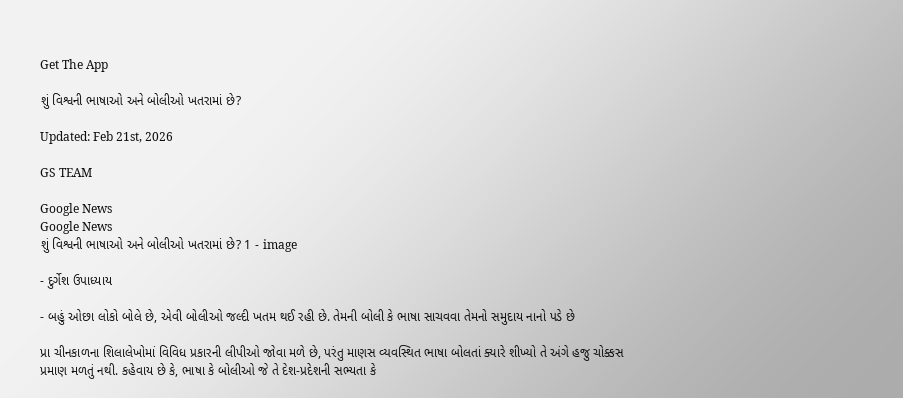Get The App

શું વિશ્વની ભાષાઓ અને બોલીઓ ખતરામાં છે?

Updated: Feb 21st, 2026

GS TEAM

Google News
Google News
શું વિશ્વની ભાષાઓ અને બોલીઓ ખતરામાં છે? 1 - image

- દુર્ગેશ ઉપાધ્યાય

- બહું ઓછા લોકો બોલે છે, એવી બોલીઓ જલ્દી ખતમ થઈ રહી છે. તેમની બોલી કે ભાષા સાચવવા તેમનો સમુદાય નાનો પડે છે

પ્રા ચીનકાળના શિલાલેખોમાં વિવિધ પ્રકારની લીપીઓ જોવા મળે છે, પરંતુ માણસ વ્યવસ્થિત ભાષા બોલતાં ક્યારે શીખ્યો તે અંગે હજુ ચોક્કસ પ્રમાણ મળતું નથી. કહેવાય છે કે, ભાષા કે બોલીઓ જે તે દેશ-પ્રદેશની સભ્યતા કે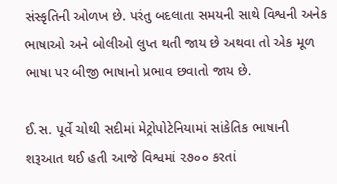સંસ્કૃતિની ઓળખ છે. પરંતુ બદલાતા સમયની સાથે વિશ્વની અનેક ભાષાઓ અને બોલીઓ લુપ્ત થતી જાય છે અથવા તો એક મૂળ ભાષા પર બીજી ભાષાનો પ્રભાવ છવાતો જાય છે.

ઈ.સ. પૂર્વે ચોથી સદીમાં મેટ્રોપોટેનિયામાં સાંકેતિક ભાષાની શરૂઆત થઈ હતી આજે વિશ્વમાં ૨૭૦૦ કરતાં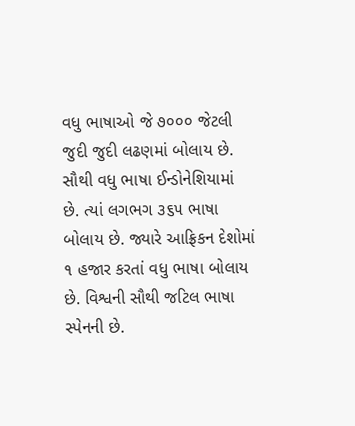વધુ ભાષાઓ જે ૭૦૦૦ જેટલી જુદી જુદી લઢણમાં બોલાય છે. સૌથી વધુ ભાષા ઈન્ડોનેશિયામાં છે. ત્યાં લગભગ ૩૬૫ ભાષા બોલાય છે. જ્યારે આફ્રિકન દેશોમાં ૧ હજાર કરતાં વધુ ભાષા બોલાય છે. વિશ્વની સૌથી જટિલ ભાષા સ્પેનની છે.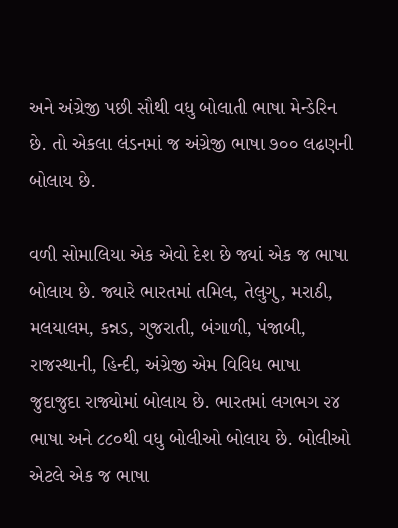અને અંગ્રેજી પછી સૌથી વધુ બોલાતી ભાષા મેન્ડેરિન છે. તો એકલા લંડનમાં જ અંગ્રેજી ભાષા ૭૦૦ લઢણની બોલાય છે.

વળી સોમાલિયા એક એવો દેશ છે જ્યાં એક જ ભાષા બોલાય છે. જ્યારે ભારતમાં તમિલ, તેલુગુ, મરાઠી, મલયાલમ, કન્નડ, ગુજરાતી, બંગાળી, પંજાબી, રાજસ્થાની, હિન્દી, અંગ્રેજી એમ વિવિધ ભાષા જુદાજુદા રાજ્યોમાં બોલાય છે. ભારતમાં લગભગ ૨૪ ભાષા અને ૮૮૦થી વધુ બોલીઓ બોલાય છે. બોલીઓ એટલે એક જ ભાષા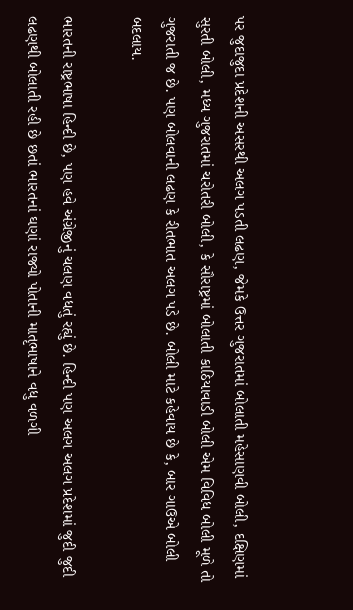પર જુદાજુદા પ્રદેશની અસરથી અલગ પડતી લઢણ, જેમકે ઉત્તર ગુજરાતમાં બોલાતી મહેસાણવી બોલી, દક્ષિણમાં સુરતી બોલી, મધ્ય ગુજરાતમાં ચરોતરી બોલી, કે સૌરાષ્ટ્રમાં બોલાતી કાઠિયાવાડી બોલી એમ વિવિધ બોલી મૂળે તો ગુજરાતી જ છે. પણ બોલવાની લઢણ કે રીતભાત અલગ પડે છે. બોલી માટે કહેવાય છે કે, બાર ગાઉએ બોલી બદલાય.

ભારતની રાષ્ટ્રભાષા હિન્દી છે, પણ હવે અંગ્રેજીનું ચલણ વધતું રહ્યું છે. હિન્દી પણ અલગ અલગ પ્રદેશમાં જુદી જુદી લઢણથી બોલાતી રહી છે છતાં ભારતનાં ઘણાં રાજ્યો પોતાની માતૃભાષાને વધુ વળગી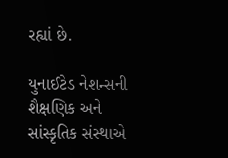રહ્યાં છે.

યુનાઈટેડ નેશન્સની શૈક્ષણિક અને સાંસ્કૃતિક સંસ્થાએ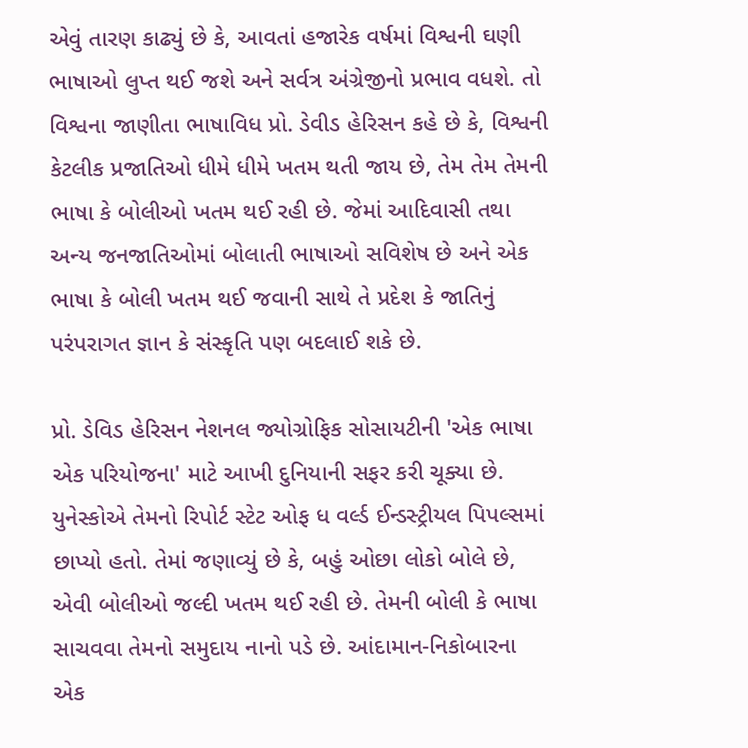એવું તારણ કાઢ્યું છે કે, આવતાં હજારેક વર્ષમાં વિશ્વની ઘણી ભાષાઓ લુપ્ત થઈ જશે અને સર્વત્ર અંગ્રેજીનો પ્રભાવ વધશે. તો વિશ્વના જાણીતા ભાષાવિધ પ્રો. ડેવીડ હેરિસન કહે છે કે, વિશ્વની કેટલીક પ્રજાતિઓ ધીમે ધીમે ખતમ થતી જાય છે, તેમ તેમ તેમની ભાષા કે બોલીઓ ખતમ થઈ રહી છે. જેમાં આદિવાસી તથા અન્ય જનજાતિઓમાં બોલાતી ભાષાઓ સવિશેષ છે અને એક ભાષા કે બોલી ખતમ થઈ જવાની સાથે તે પ્રદેશ કે જાતિનું પરંપરાગત જ્ઞાન કે સંસ્કૃતિ પણ બદલાઈ શકે છે.

પ્રો. ડેવિડ હેરિસન નેશનલ જ્યોગ્રોફિક સોસાયટીની 'એક ભાષા એક પરિયોજના' માટે આખી દુનિયાની સફર કરી ચૂક્યા છે. યુનેસ્કોએ તેમનો રિપોર્ટ સ્ટેટ ઓફ ધ વર્લ્ડ ઈન્ડસ્ટ્રીયલ પિપલ્સમાં છાપ્યો હતો. તેમાં જણાવ્યું છે કે, બહું ઓછા લોકો બોલે છે, એવી બોલીઓ જલ્દી ખતમ થઈ રહી છે. તેમની બોલી કે ભાષા સાચવવા તેમનો સમુદાય નાનો પડે છે. આંદામાન-નિકોબારના એક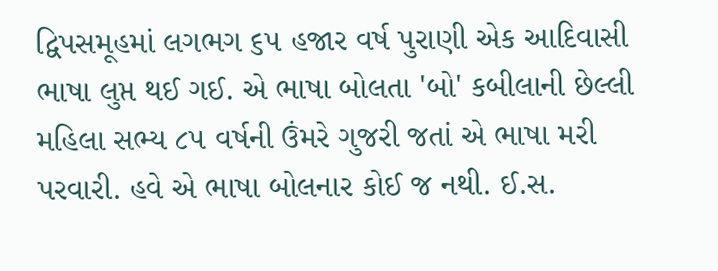દ્વિપસમૂહમાં લગભગ ૬૫ હજાર વર્ષ પુરાણી એક આદિવાસી ભાષા લુપ્ત થઈ ગઈ. એ ભાષા બોલતા 'બો' કબીલાની છેલ્લી મહિલા સભ્ય ૮૫ વર્ષની ઉંમરે ગુજરી જતાં એ ભાષા મરી પરવારી. હવે એ ભાષા બોલનાર કોઈ જ નથી. ઈ.સ.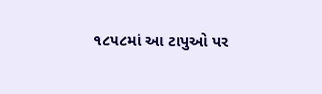૧૮૫૮માં આ ટાપુઓ પર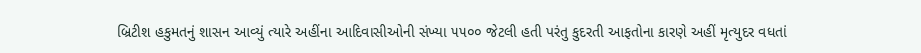બ્રિટીશ હકુમતનું શાસન આવ્યું ત્યારે અહીંના આદિવાસીઓની સંખ્યા ૫૫૦૦ જેટલી હતી પરંતુ કુદરતી આફતોના કારણે અહીં મૃત્યુદર વધતાં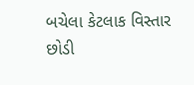બચેલા કેટલાક વિસ્તાર છોડી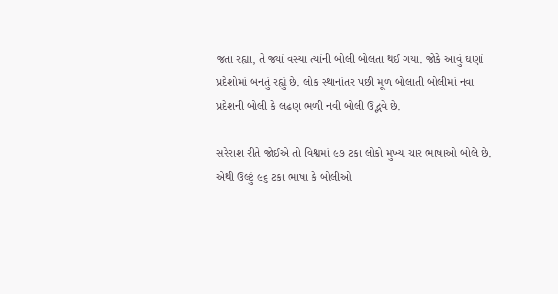જતા રહ્યા, તે જ્યાં વસ્યા ત્યાંની બોલી બોલતા થઈ ગયા. જોકે આવું ઘણાં પ્રદેશોમાં બનતું રહ્યું છે. લોક સ્થાનાંતર પછી મૂળ બોલાતી બોલીમાં નવા પ્રદેશની બોલી કે લઢણ ભળી નવી બોલી ઉદ્ભવે છે.

સરેરાશ રીતે જોઈએ તો વિશ્વમાં ૯૭ ટકા લોકો મુખ્ય ચાર ભાષાઓ બોલે છે. એથી ઉલ્ટું ૯૬ ટકા ભાષા કે બોલીઓ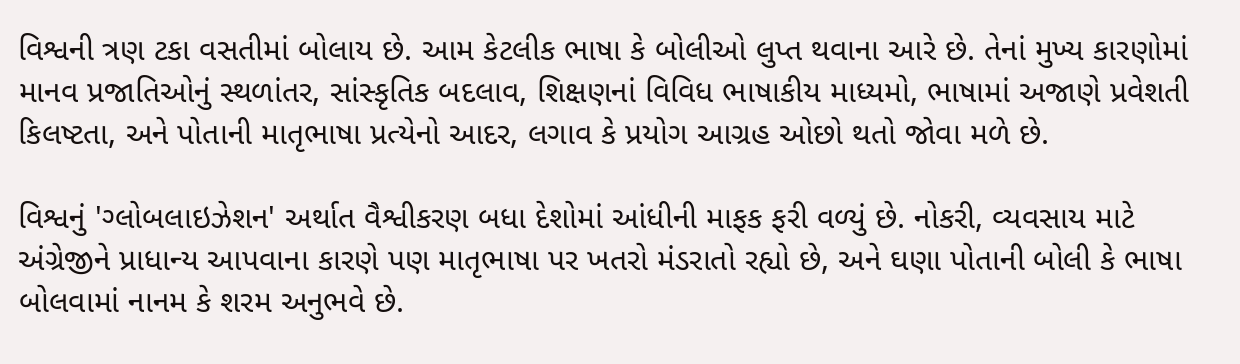વિશ્વની ત્રણ ટકા વસતીમાં બોલાય છે. આમ કેટલીક ભાષા કે બોલીઓ લુપ્ત થવાના આરે છે. તેનાં મુખ્ય કારણોમાં માનવ પ્રજાતિઓનું સ્થળાંતર, સાંસ્કૃતિક બદલાવ, શિક્ષણનાં વિવિધ ભાષાકીય માધ્યમો, ભાષામાં અજાણે પ્રવેશતી કિલષ્ટતા, અને પોતાની માતૃભાષા પ્રત્યેનો આદર, લગાવ કે પ્રયોગ આગ્રહ ઓછો થતો જોવા મળે છે.

વિશ્વનું 'ગ્લોબલાઇઝેશન' અર્થાત વૈશ્વીકરણ બધા દેશોમાં આંધીની માફક ફરી વળ્યું છે. નોકરી, વ્યવસાય માટે અંગ્રેજીને પ્રાધાન્ય આપવાના કારણે પણ માતૃભાષા પર ખતરો મંડરાતો રહ્યો છે, અને ઘણા પોતાની બોલી કે ભાષા બોલવામાં નાનમ કે શરમ અનુભવે છે.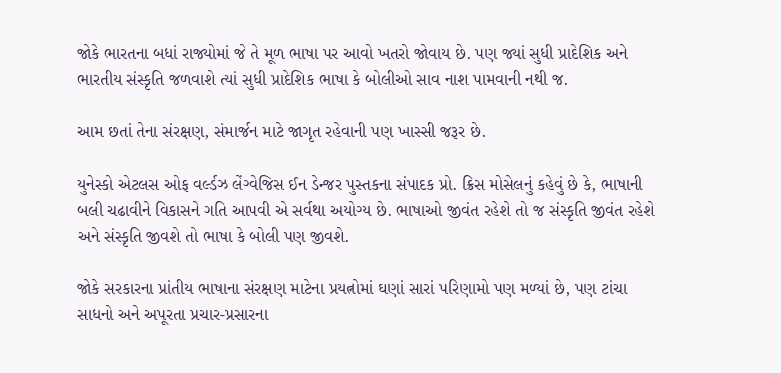જોકે ભારતના બધાં રાજ્યોમાં જે તે મૂળ ભાષા પર આવો ખતરો જોવાય છે. પણ જ્યાં સુધી પ્રાદેશિક અને ભારતીય સંસ્કૃતિ જળવાશે ત્યાં સુધી પ્રાદેશિક ભાષા કે બોલીઓ સાવ નાશ પામવાની નથી જ.

આમ છતાં તેના સંરક્ષણ, સંમાર્જન માટે જાગૃત રહેવાની પણ ખાસ્સી જરૂર છે.

યુનેસ્કો એટલસ ઓફ વર્લ્ડઝ લેંગ્વેજિસ ઈન ડેન્જર પુસ્તકના સંપાદક પ્રો. ક્રિસ મોસેલનું કહેવું છે કે, ભાષાની બલી ચઢાવીને વિકાસને ગતિ આપવી એ સર્વથા અયોગ્ય છે. ભાષાઓ જીવંત રહેશે તો જ સંસ્કૃતિ જીવંત રહેશે અને સંસ્કૃતિ જીવશે તો ભાષા કે બોલી પણ જીવશે.

જોકે સરકારના પ્રાંતીય ભાષાના સંરક્ષણ માટેના પ્રયત્નોમાં ઘણાં સારાં પરિણામો પણ મળ્યાં છે, પણ ટાંચા સાધનો અને અપૂરતા પ્રચાર-પ્રસારના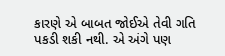કારણે એ બાબત જોઈએ તેવી ગતિ પકડી શકી નથી. એ અંગે પણ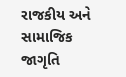રાજકીય અને સામાજિક જાગૃતિ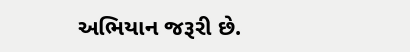અભિયાન જરૂરી છે.